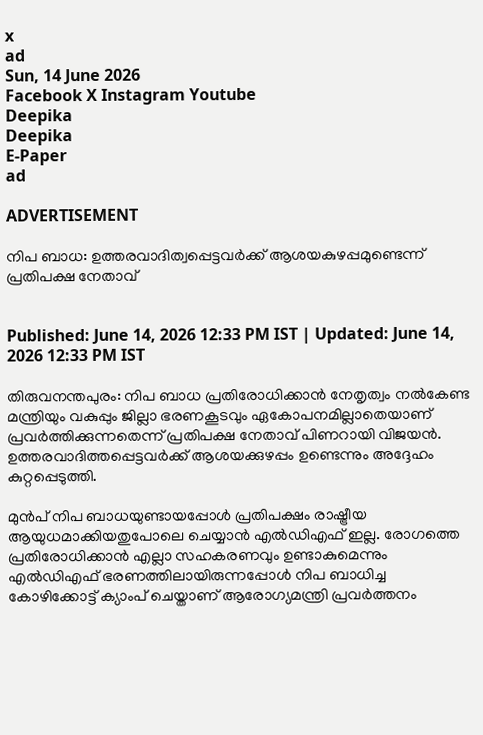x
ad
Sun, 14 June 2026
Facebook X Instagram Youtube
Deepika
Deepika
E-Paper
ad

ADVERTISEMENT

നിപ ബാധ: ഉത്തരവാദിത്വപ്പെട്ടവർക്ക് ആശയകുഴപ്പമുണ്ടെന്ന് പ്രതിപക്ഷ നേതാവ്


Published: June 14, 2026 12:33 PM IST | Updated: June 14, 2026 12:33 PM IST

തിരുവനന്തപുരം: നിപ ബാധ പ്രതിരോധിക്കാൻ നേതൃത്വം നൽകേണ്ട മന്ത്രിയും വകുപ്പും ജില്ലാ ഭരണകൂടവും ഏകോപനമില്ലാതെയാണ് പ്രവർത്തിക്കുന്നതെന്ന് പ്രതിപക്ഷ നേതാവ് പിണറായി വിജയൻ. ഉത്തരവാദിത്തപ്പെട്ടവർക്ക് ആശയക്കുഴപ്പം ഉണ്ടെന്നും അദ്ദേഹം കുറ്റപ്പെടുത്തി.

മുൻപ് നിപ ബാധയുണ്ടായപ്പോൾ പ്രതിപക്ഷം രാഷ്ട്രീയ ആയുധമാക്കിയതുപോലെ ചെയ്യാൻ എൽഡിഎഫ് ഇല്ല. രോഗത്തെ പ്രതിരോധിക്കാന്‍ എല്ലാ സഹകരണവും ഉണ്ടാകുമെന്നും എൽഡിഎഫ് ഭരണത്തിലായിരുന്നപ്പോൾ നിപ ബാധിച്ച കോഴിക്കോട്ട് ക്യാംപ് ചെയ്താണ് ആരോഗ്യമന്ത്രി പ്രവർത്തനം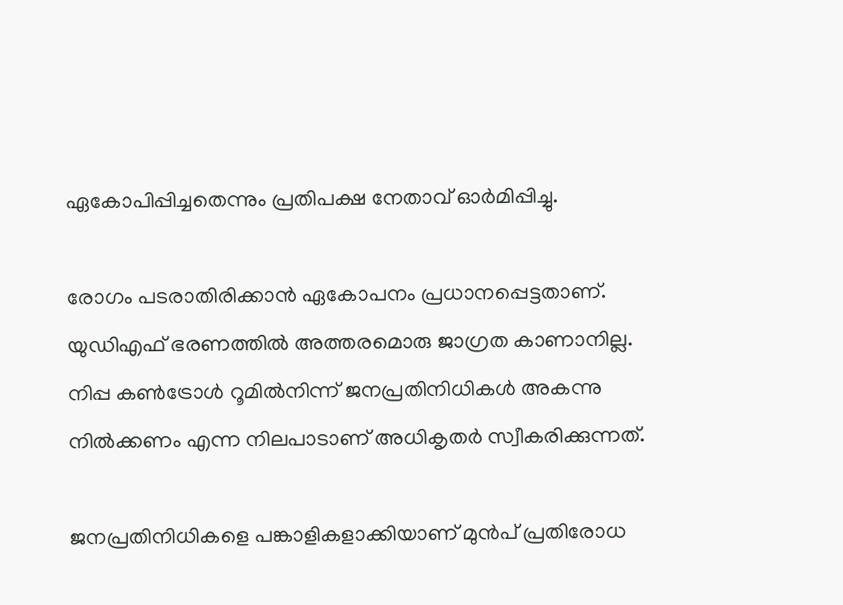ഏകോപിപ്പിച്ചതെന്നും പ്രതിപക്ഷ നേതാവ് ഓർമിപ്പിച്ചു.

രോഗം പടരാതിരിക്കാൻ ഏകോപനം പ്രധാനപ്പെട്ടതാണ്. യുഡിഎഫ് ഭരണത്തിൽ അത്തരമൊരു ജാഗ്രത കാണാനില്ല. നിപ്പ കൺട്രോൾ റൂമിൽനിന്ന് ജനപ്രതിനിധികൾ അകന്നു നിൽക്കണം എന്ന നിലപാടാണ് അധികൃതർ സ്വീകരിക്കുന്നത്.

ജനപ്രതിനിധികളെ പങ്കാളികളാക്കിയാണ് മുൻപ് പ്രതിരോധ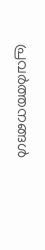പ്രവർത്തനങ്ങൾ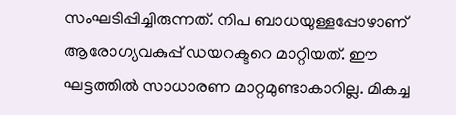സംഘടിപ്പിച്ചിരുന്നത്. നിപ ബാധയുള്ളപ്പോഴാണ് ആരോഗ്യവകുപ്പ് ഡയറക്ടറെ മാറ്റിയത്. ഈ ഘട്ടത്തിൽ സാധാരണ മാറ്റമുണ്ടാകാറില്ല. മികച്ച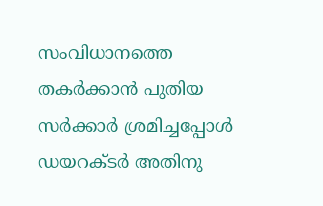സംവിധാനത്തെ തകർക്കാൻ പുതിയ സർക്കാർ ശ്രമിച്ചപ്പോൾ ഡയറക്ടർ അതിനു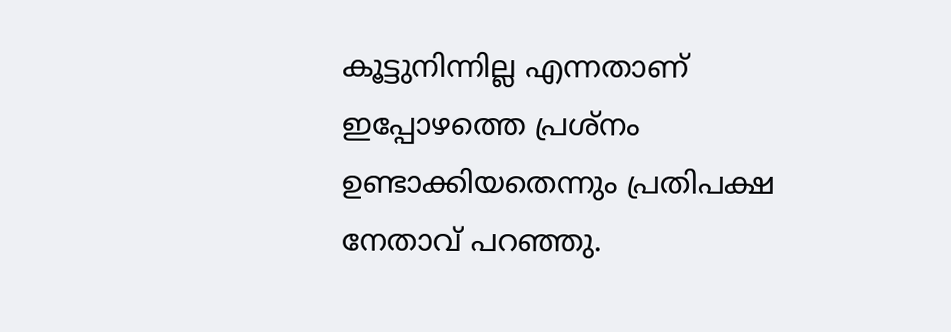കൂട്ടുനിന്നില്ല എന്നതാണ് ഇപ്പോഴത്തെ പ്രശ്നം ഉണ്ടാക്കിയതെന്നും പ്രതിപക്ഷ നേതാവ് പറഞ്ഞു.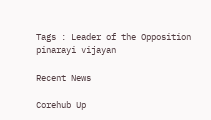Tags : Leader of the Opposition pinarayi vijayan

Recent News

Corehub Up